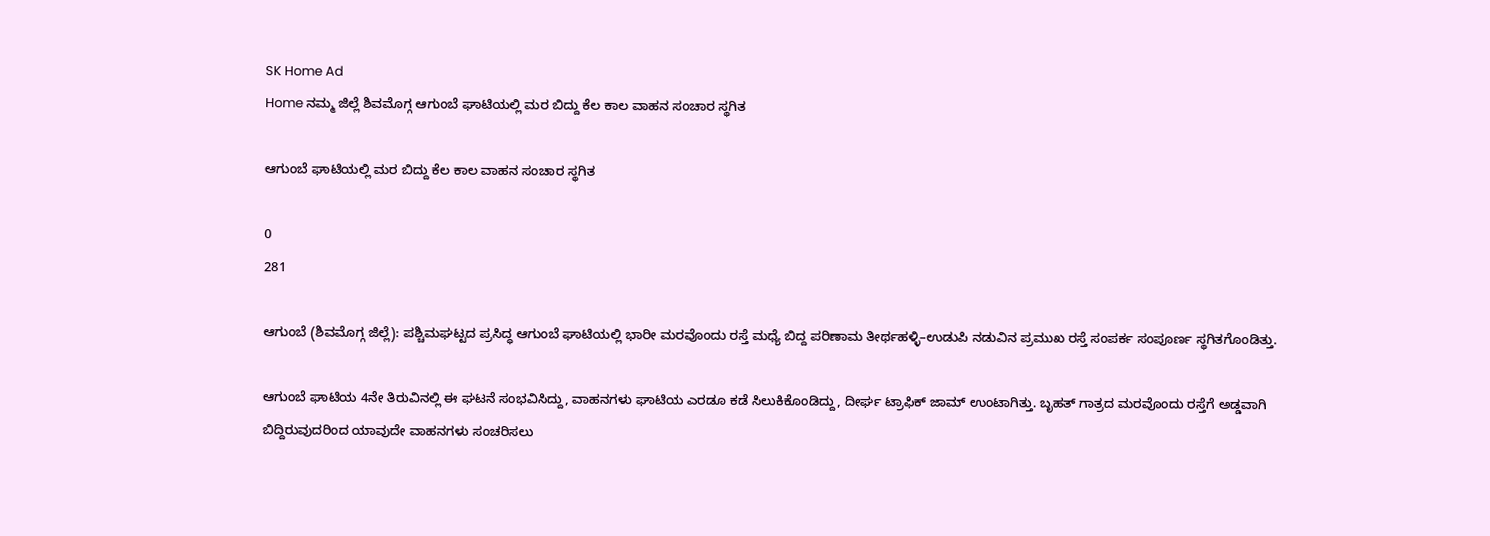SK Home Ad
Home ನಮ್ಮ ಜಿಲ್ಲೆ ಶಿವಮೊಗ್ಗ ಆಗುಂಬೆ ಘಾಟಿಯಲ್ಲಿ ಮರ ಬಿದ್ದು ಕೆಲ ಕಾಲ ವಾಹನ ಸಂಚಾರ ಸ್ಥಗಿತ

ಆಗುಂಬೆ ಘಾಟಿಯಲ್ಲಿ ಮರ ಬಿದ್ದು ಕೆಲ ಕಾಲ ವಾಹನ ಸಂಚಾರ ಸ್ಥಗಿತ

0
281

ಆಗುಂಬೆ (ಶಿವಮೊಗ್ಗ ಜಿಲ್ಲೆ): ಪಶ್ಚಿಮಘಟ್ಟದ ಪ್ರಸಿದ್ಧ ಆಗುಂಬೆ ಘಾಟಿಯಲ್ಲಿ ಭಾರೀ ಮರವೊಂದು ರಸ್ತೆ ಮಧ್ಯೆ ಬಿದ್ದ ಪರಿಣಾಮ ತೀರ್ಥಹಳ್ಳಿ–ಉಡುಪಿ ನಡುವಿನ ಪ್ರಮುಖ ರಸ್ತೆ ಸಂಪರ್ಕ ಸಂಪೂರ್ಣ ಸ್ಥಗಿತಗೊಂಡಿತ್ತು.

ಆಗುಂಬೆ ಘಾಟಿಯ 4ನೇ ತಿರುವಿನಲ್ಲಿ ಈ ಘಟನೆ ಸಂಭವಿಸಿದ್ದು, ವಾಹನಗಳು ಘಾಟಿಯ ಎರಡೂ ಕಡೆ ಸಿಲುಕಿಕೊಂಡಿದ್ದು, ದೀರ್ಘ ಟ್ರಾಫಿಕ್ ಜಾಮ್ ಉಂಟಾಗಿತ್ತು. ಬೃಹತ್ ಗಾತ್ರದ ಮರವೊಂದು ರಸ್ತೆಗೆ ಅಡ್ಡವಾಗಿ ಬಿದ್ದಿರುವುದರಿಂದ ಯಾವುದೇ ವಾಹನಗಳು ಸಂಚರಿಸಲು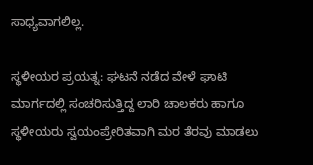ಸಾಧ್ಯವಾಗಲಿಲ್ಲ.

ಸ್ಥಳೀಯರ ಪ್ರಯತ್ನ: ಘಟನೆ ನಡೆದ ವೇಳೆ ಘಾಟಿ ಮಾರ್ಗದಲ್ಲಿ ಸಂಚರಿಸುತ್ತಿದ್ದ ಲಾರಿ ಚಾಲಕರು ಹಾಗೂ ಸ್ಥಳೀಯರು ಸ್ವಯಂಪ್ರೇರಿತವಾಗಿ ಮರ ತೆರವು ಮಾಡಲು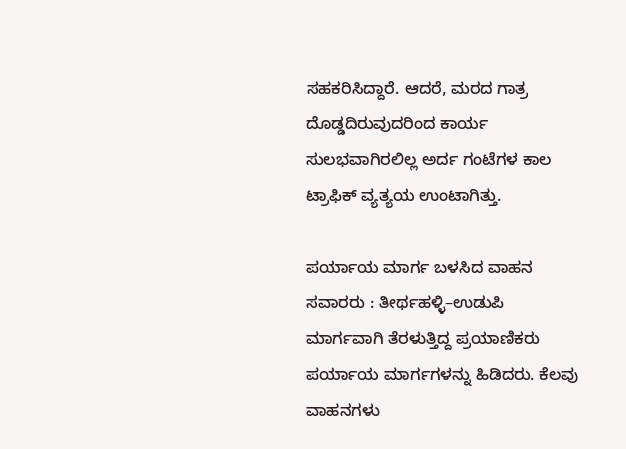ಸಹಕರಿಸಿದ್ದಾರೆ. ಆದರೆ, ಮರದ ಗಾತ್ರ ದೊಡ್ಡದಿರುವುದರಿಂದ ಕಾರ್ಯ ಸುಲಭವಾಗಿರಲಿಲ್ಲ ಅರ್ದ ಗಂಟೆಗಳ ಕಾಲ ಟ್ರಾಫಿಕ್ ವ್ಯತ್ಯಯ ಉಂಟಾಗಿತ್ತು.

ಪರ್ಯಾಯ ಮಾರ್ಗ ಬಳಸಿದ ವಾಹನ ಸವಾರರು : ತೀರ್ಥಹಳ್ಳಿ–ಉಡುಪಿ ಮಾರ್ಗವಾಗಿ ತೆರಳುತ್ತಿದ್ದ ಪ್ರಯಾಣಿಕರು ಪರ್ಯಾಯ ಮಾರ್ಗಗಳನ್ನು ಹಿಡಿದರು. ಕೆಲವು ವಾಹನಗಳು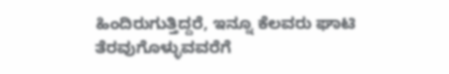ಹಿಂದಿರುಗುತ್ತಿದ್ದರೆ, ಇನ್ನೂ ಕೆಲವರು ಘಾಟಿ ತೆರವುಗೊಳ್ಳುವವರೆಗೆ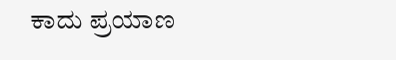ಕಾದು ಪ್ರಯಾಣ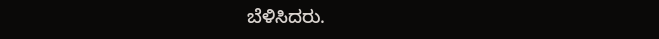ಬೆಳಿಸಿದರು.